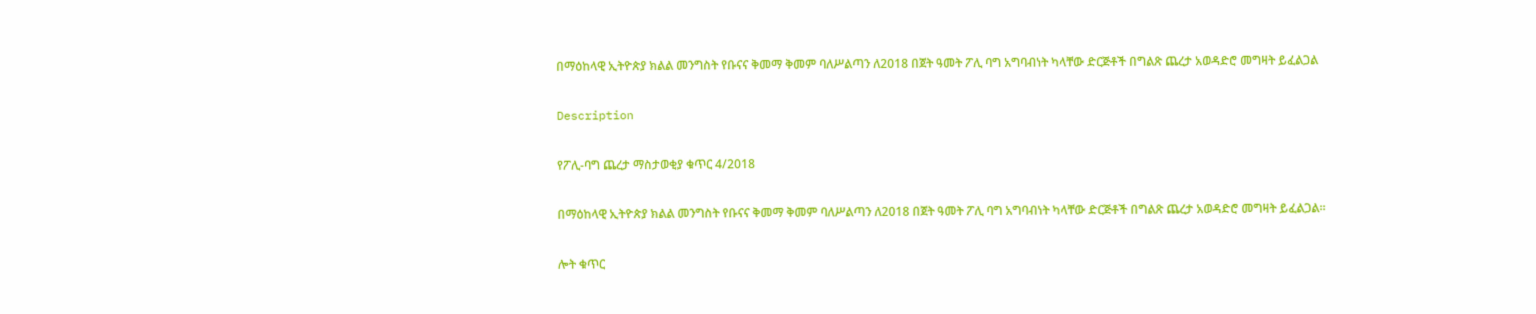በማዕከላዊ ኢትዮጵያ ክልል መንግስት የቡናና ቅመማ ቅመም ባለሥልጣን ለ2018 በጀት ዓመት ፖሊ ባግ አግባብነት ካላቸው ድርጅቶች በግልጽ ጨረታ አወዳድሮ መግዛት ይፈልጋል

Description

የፖሊ-ባግ ጨረታ ማስታወቂያ ቁጥር 4/2018

በማዕከላዊ ኢትዮጵያ ክልል መንግስት የቡናና ቅመማ ቅመም ባለሥልጣን ለ2018 በጀት ዓመት ፖሊ ባግ አግባብነት ካላቸው ድርጅቶች በግልጽ ጨረታ አወዳድሮ መግዛት ይፈልጋል።

ሎት ቁጥር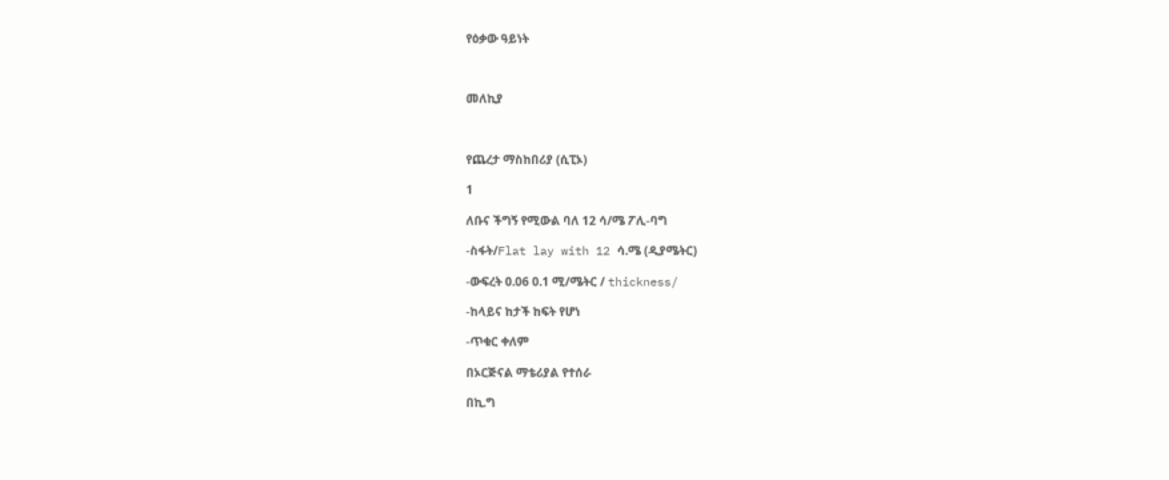የዕቃው ዓይነት



መለኪያ



የጨረታ ማስከበሪያ (ሲፒኦ)

1

ለቡና ችግኝ የሚውል ባለ 12 ሳ/ሜ ፖሊ-ባግ

-ስፋት/Flat lay with 12 ሳ.ሜ (ዲያሜትር)

-ውፍረት 0.06 0.1 ሚ/ሜትር / thickness/

-ከላይና ከታች ከፍት የሆነ

-ጥቁር ቀለም

በኦርጅናል ማቴሪያል የተሰራ

በኪ.ግ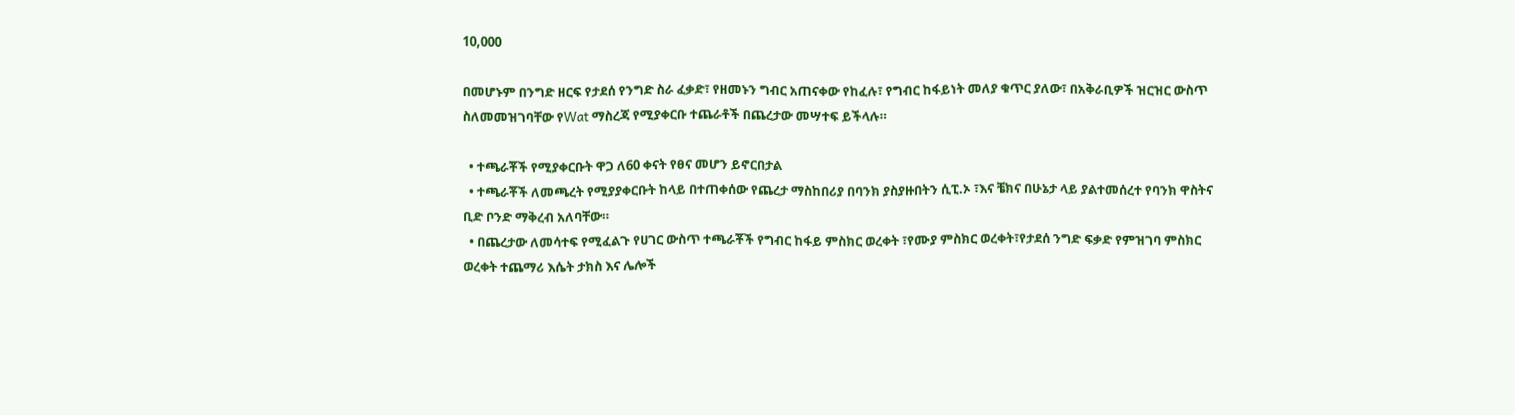10,000

በመሆኑም በንግድ ዘርፍ የታደሰ የንግድ ስራ ፈቃድ፣ የዘመኑን ግብር አጠናቀው የከፈሉ፣ የግብር ከፋይነት መለያ ቁጥር ያለው፣ በአቅራቢዎች ዝርዝር ውስጥ ስለመመዝገባቸው የWat ማስረጃ የሚያቀርቡ ተጨራቶች በጨረታው መሣተፍ ይችላሉ።

  • ተጫራቾች የሚያቀርቡት ዋጋ ለ60 ቀናት የፀና መሆን ይኖርበታል
  • ተጫራቾች ለመጫረት የሚያያቀርቡት ከላይ በተጠቀሰው የጨረታ ማስከበሪያ በባንክ ያስያዙበትን ሲፒ.ኦ ፣እና ቼክና በሁኔታ ላይ ያልተመሰረተ የባንክ ዋስትና ቢድ ቦንድ ማቅረብ አለባቸው።
  • በጨረታው ለመሳተፍ የሚፈልጉ የሀገር ውስጥ ተጫራቾች የግብር ከፋይ ምስክር ወረቀት ፣የሙያ ምስክር ወረቀት፣የታደሰ ንግድ ፍቃድ የምዝገባ ምስክር ወረቀት ተጨማሪ እሴት ታክስ እና ሌሎች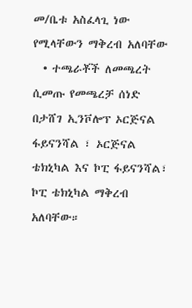መ/ቤቱ አስፈላጊ ነው የሚላቸውን ማቅረብ አለባቸው
  • ተጫራቾች ለመጫረት ሲመጡ የመጫረቻ ሰነድ በታሸገ ኢንቮሎፕ ኦርጅናል ፋይናንሻል ፣ ኦርጅናል ቴክኒካል እና ኮፒ ፋይናንሻል፣ ኮፒ ቴክኒካል ማቅረብ አለባቸው።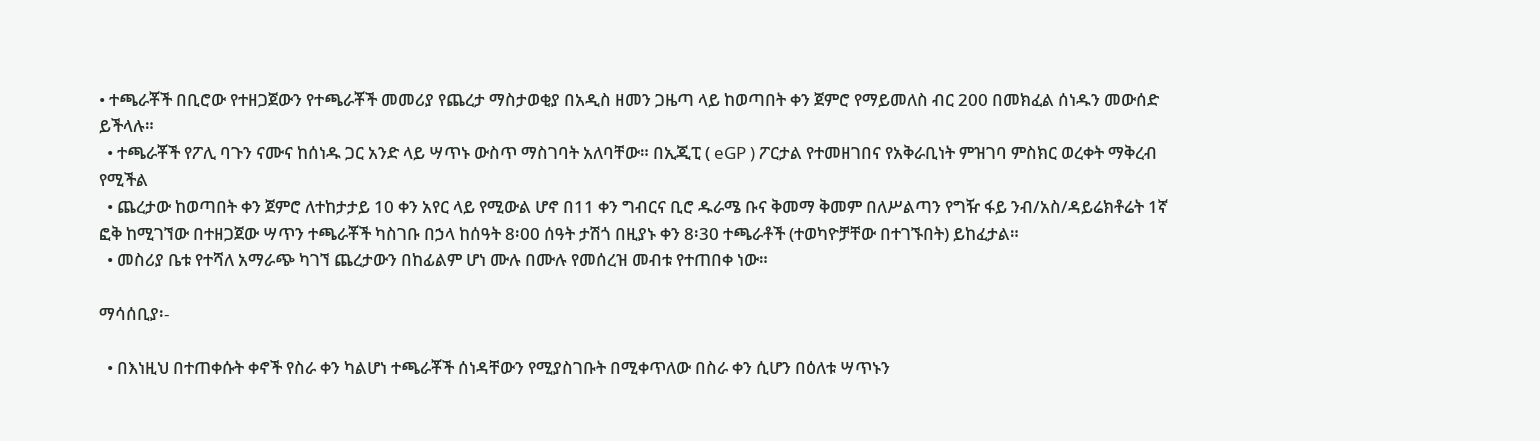• ተጫራቾች በቢሮው የተዘጋጀውን የተጫራቾች መመሪያ የጨረታ ማስታወቂያ በአዲስ ዘመን ጋዜጣ ላይ ከወጣበት ቀን ጀምሮ የማይመለስ ብር 200 በመክፈል ሰነዱን መውሰድ ይችላሉ።
  • ተጫራቾች የፖሊ ባጉን ናሙና ከሰነዱ ጋር አንድ ላይ ሣጥኑ ውስጥ ማስገባት አለባቸው። በኢጂፒ ( eGP ) ፖርታል የተመዘገበና የአቅራቢነት ምዝገባ ምስክር ወረቀት ማቅረብ የሚችል
  • ጨረታው ከወጣበት ቀን ጀምሮ ለተከታታይ 10 ቀን አየር ላይ የሚውል ሆኖ በ11 ቀን ግብርና ቢሮ ዱራሜ ቡና ቅመማ ቅመም በለሥልጣን የግዥ ፋይ ንብ/አስ/ዳይሬክቶሬት 1ኛ ፎቅ ከሚገኘው በተዘጋጀው ሣጥን ተጫራቾች ካስገቡ በኃላ ከሰዓት 8፡00 ሰዓት ታሽጎ በዚያኑ ቀን 8፡30 ተጫራቶች (ተወካዮቻቸው በተገኙበት) ይከፈታል።
  • መስሪያ ቤቱ የተሻለ አማራጭ ካገኘ ጨረታውን በከፊልም ሆነ ሙሉ በሙሉ የመሰረዝ መብቱ የተጠበቀ ነው።

ማሳሰቢያ፡-

  • በእነዚህ በተጠቀሱት ቀኖች የስራ ቀን ካልሆነ ተጫራቾች ሰነዳቸውን የሚያስገቡት በሚቀጥለው በስራ ቀን ሲሆን በዕለቱ ሣጥኑን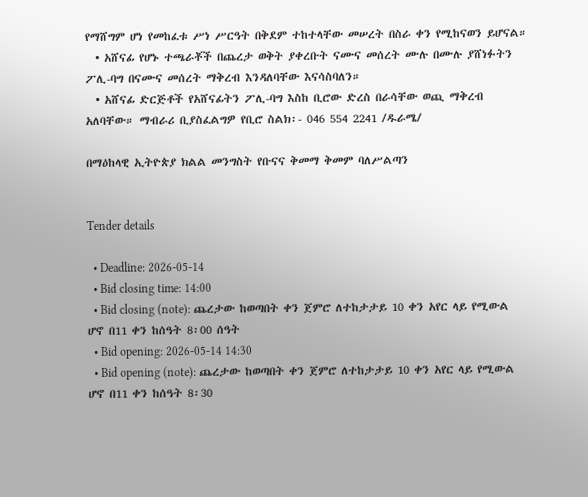የማሸግም ሆነ የመከፈቱ ሥነ ሥርዓት በቅደም ተከተላቸው መሠረት በስራ ቀን የሚከናወን ይሆናል።
  • አሸናፊ የሆኑ ተጫራቾች በጨረታ ወቅት ያቀረቡት ናሙና መሰረት ሙሉ በሙሉ ያሸነፉትን ፖሊ-ባግ በናሙና መሰረት ማቅረብ እንዳለባቸው እናሳስባለን።
  • አሸናፊ ድርጅቶች የአሸናፊትን ፖሊ-ባግ እስከ ቢሮው ድረስ በራሳቸው ወጪ ማቅረብ አለባቸው። ማብራሪ ቢያስፈልግዎ የቢሮ ስልክ፡- 046 554 2241 /ዱራሜ/

በማዕከላዊ ኢትዮጵያ ክልል መንግስት የቡናና ቅመማ ቅመም ባለሥልጣን


Tender details

  • Deadline: 2026-05-14
  • Bid closing time: 14:00
  • Bid closing (note): ጨረታው ከወጣበት ቀን ጀምሮ ለተከታታይ 10 ቀን አየር ላይ የሚውል ሆኖ በ11 ቀን ከሰዓት 8፡00 ሰዓት
  • Bid opening: 2026-05-14 14:30
  • Bid opening (note): ጨረታው ከወጣበት ቀን ጀምሮ ለተከታታይ 10 ቀን አየር ላይ የሚውል ሆኖ በ11 ቀን ከሰዓት 8፡30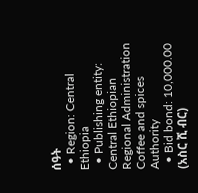ሰዓት
  • Region: Central Ethiopia
  • Publishing entity: Central Ethiopian Regional Administration Coffee and spices Authority
  • Bid bond: 10,000.00 (አስር ሺ ብር)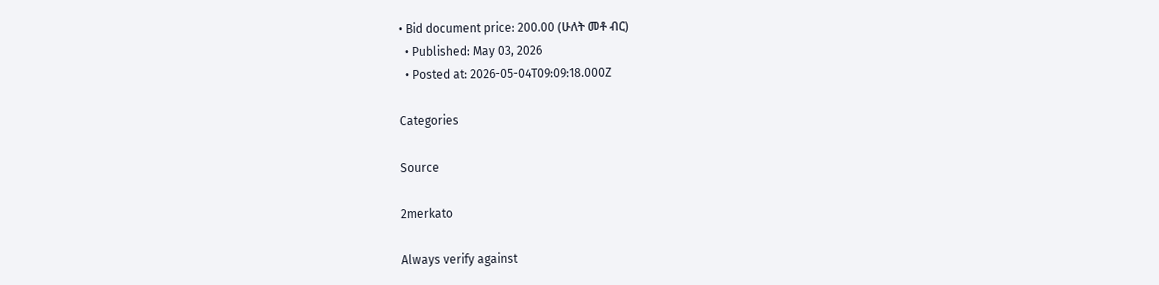• Bid document price: 200.00 (ሁለት መቶ ብር)
  • Published: May 03, 2026
  • Posted at: 2026-05-04T09:09:18.000Z

Categories

Source

2merkato

Always verify against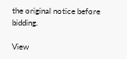the original notice before bidding.

View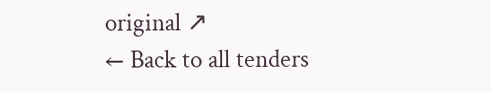original ↗
← Back to all tenders